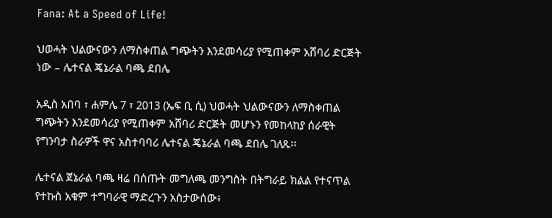Fana: At a Speed of Life!

ህወሓት ህልውናውን ለማስቀጠል ግጭትን እንደመሳሪያ የሚጠቀም አሸባሪ ድርጅት ነው – ሌተናል ጄኔራል ባጫ ደበሌ

አዲስ አበባ ፣ ሐምሌ 7 ፣ 2013 (ኤፍ ቢ ሲ) ህወሓት ህልውናውን ለማስቀጠል ግጭትን እንደመሳሪያ የሚጠቀም አሸባሪ ድርጅት መሆኑን የመከላከያ ሰራዊት የግንባታ ስራዎች ዋና አስተባባሪ ሌተናል ጄኔራል ባጫ ደበሌ ገለጹ፡፡

ሌተናል ጀኔራል ባጫ ዛሬ በሰጡት መግለጫ መንግስት በትግራይ ክልል የተናጥል የተኩስ አቁም ተግባራዊ ማድረጉን አስታውሰው፥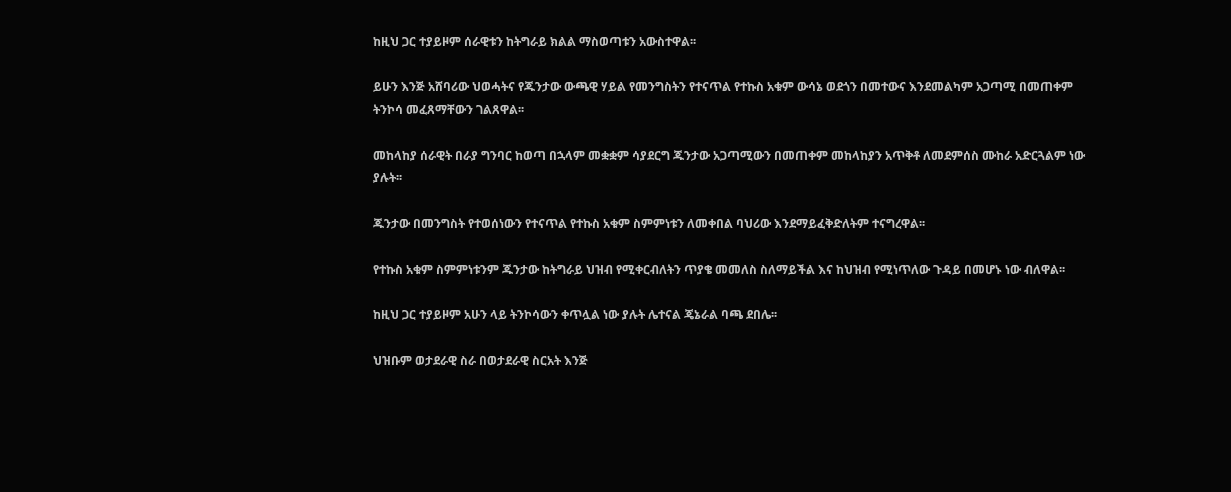ከዚህ ጋር ተያይዞም ሰራዊቱን ከትግራይ ክልል ማስወጣቱን አውስተዋል፡፡

ይሁን እንጅ አሸባሪው ህወሓትና የጁንታው ውጫዊ ሃይል የመንግስትን የተናጥል የተኩስ አቁም ውሳኔ ወደጎን በመተውና እንደመልካም አጋጣሚ በመጠቀም ትንኮሳ መፈጸማቸውን ገልጸዋል፡፡

መከላከያ ሰራዊት በራያ ግንባር ከወጣ በኋላም መቋቋም ሳያደርግ ጁንታው አጋጣሚውን በመጠቀም መከላከያን አጥቅቶ ለመደምሰስ ሙከራ አድርጓልም ነው ያሉት፡፡

ጁንታው በመንግስት የተወሰነውን የተናጥል የተኩስ አቁም ስምምነቱን ለመቀበል ባህሪው እንደማይፈቅድለትም ተናግረዋል፡፡

የተኩስ አቁም ስምምነቱንም ጁንታው ከትግራይ ህዝብ የሚቀርብለትን ጥያቄ መመለስ ስለማይችል እና ከህዝብ የሚነጥለው ጉዳይ በመሆኑ ነው ብለዋል፡፡

ከዚህ ጋር ተያይዞም አሁን ላይ ትንኮሳውን ቀጥሏል ነው ያሉት ሌተናል ጄኔራል ባጫ ደበሌ፡፡

ህዝቡም ወታደራዊ ስራ በወታደራዊ ስርአት እንጅ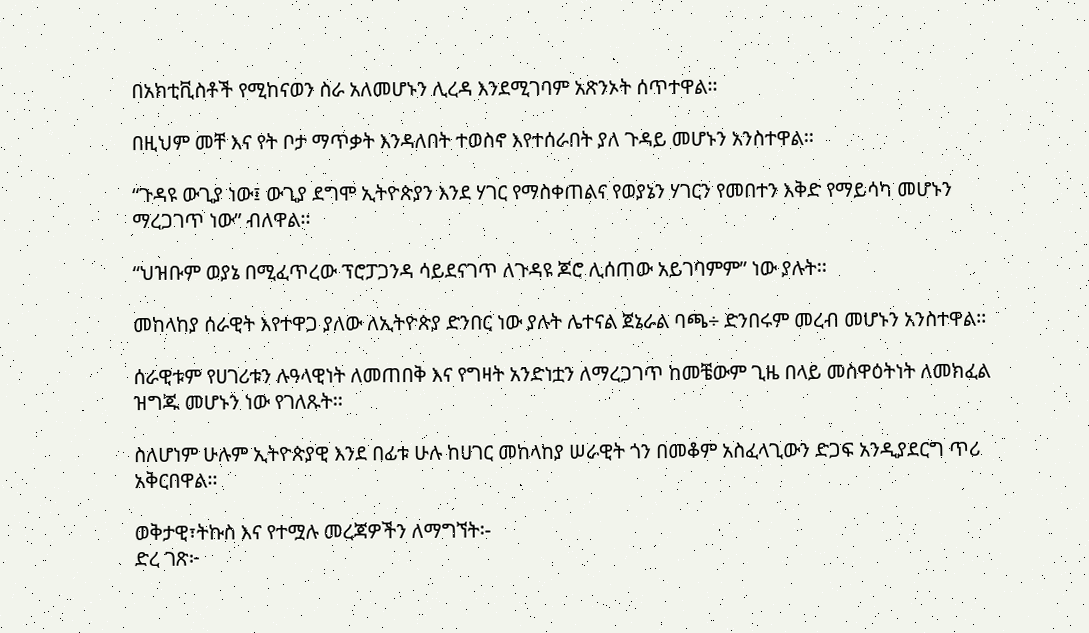በአክቲቪስቶች የሚከናወን ስራ አለመሆኑን ሊረዳ እንደሚገባም አጽንኦት ሰጥተዋል፡፡

በዚህም መቸ እና የት ቦታ ማጥቃት እንዳለበት ተወስኖ እየተሰራበት ያለ ጉዳይ መሆኑን አንስተዋል፡፡

“ጉዳዩ ውጊያ ነው፤ ውጊያ ደግሞ ኢትዮጵያን እንደ ሃገር የማስቀጠልና የወያኔን ሃገርን የመበተን እቅድ የማይሳካ መሆኑን ማረጋገጥ ነው” ብለዋል፡፡

“ህዝቡም ወያኔ በሚፈጥረው ፕሮፓጋንዳ ሳይደናገጥ ለጉዳዩ ጆሮ ሊሰጠው አይገባምም” ነው ያሉት፡፡

መከላከያ ሰራዊት እየተዋጋ ያለው ለኢትዮጵያ ድንበር ነው ያሉት ሌተናል ጀኔራል ባጫ÷ ድንበሩም መረብ መሆኑን አንስተዋል፡፡

ሰራዊቱም የሀገሪቱን ሉዓላዊነት ለመጠበቅ እና የግዛት አንድነቷን ለማረጋገጥ ከመቼውም ጊዜ በላይ መስዋዕትነት ለመክፈል ዝግጁ መሆኑን ነው የገለጹት፡፡

ስለሆነም ሁሉም ኢትዮጵያዊ እንደ በፊቱ ሁሉ ከሀገር መከላከያ ሠራዊት ጎን በመቆም አስፈላጊውን ድጋፍ አንዲያደርግ ጥሪ አቅርበዋል፡፡

ወቅታዊ፣ትኩስ እና የተሟሉ መረጃዎችን ለማግኘት፡-
ድረ ገጽ፦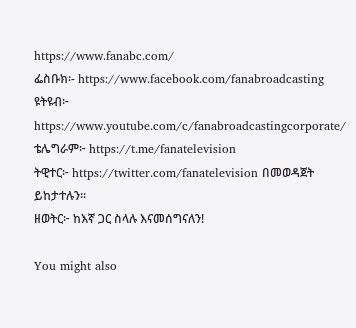https://www.fanabc.com/
ፌስቡክ፡- https://www.facebook.com/fanabroadcasting
ዩትዩብ፦ https://www.youtube.com/c/fanabroadcastingcorporate/
ቴሌግራም፦ https://t.me/fanatelevision
ትዊተር፦ https://twitter.com/fanatelevision በመወዳጀት ይከታተሉን፡፡
ዘወትር፦ ከእኛ ጋር ስላሉ እናመሰግናለን!

You might also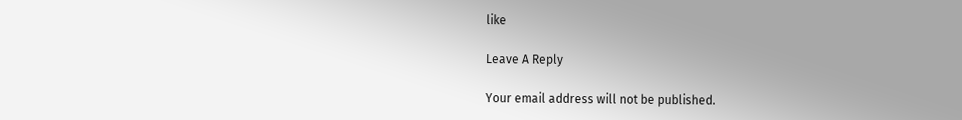like

Leave A Reply

Your email address will not be published.